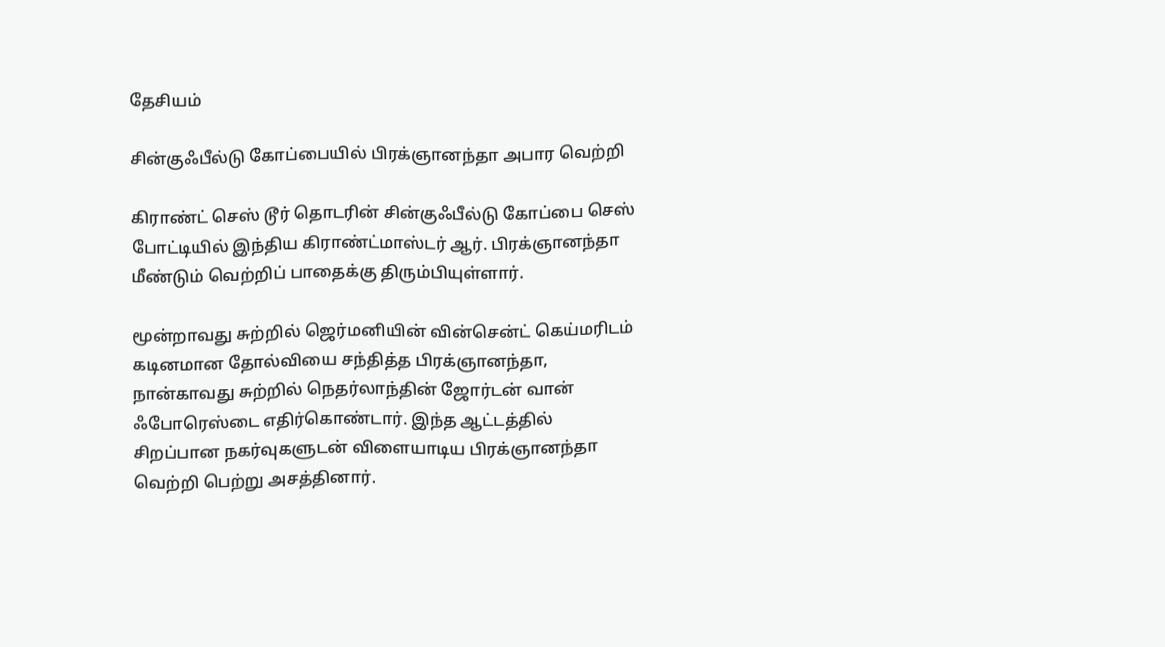தேசியம்

சின்குஃபீல்டு கோப்பையில் பிரக்ஞானந்தா அபார வெற்றி

கிராண்ட் செஸ் டூர் தொடரின் சின்குஃபீல்டு கோப்பை செஸ் போட்டியில் இந்திய கிராண்ட்மாஸ்டர் ஆர். பிரக்ஞானந்தா மீண்டும் வெற்றிப் பாதைக்கு திரும்பியுள்ளார்.

மூன்றாவது சுற்றில் ஜெர்மனியின் வின்சென்ட் கெய்மரிடம் கடினமான தோல்வியை சந்தித்த பிரக்ஞானந்தா, நான்காவது சுற்றில் நெதர்லாந்தின் ஜோர்டன் வான் ஃபோரெஸ்டை எதிர்கொண்டார். இந்த ஆட்டத்தில் சிறப்பான நகர்வுகளுடன் விளையாடிய பிரக்ஞானந்தா வெற்றி பெற்று அசத்தினார்.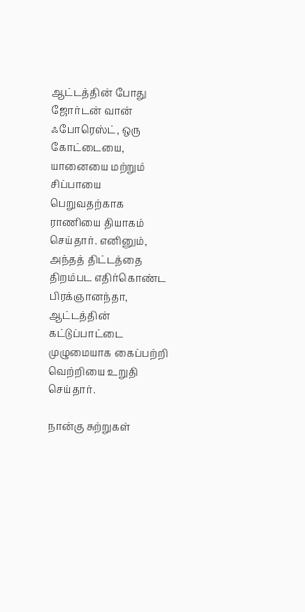ஆட்டத்தின் போது ஜோர்டன் வான் ஃபோரெஸ்ட், ஒரு கோட்டையை, யானையை மற்றும் சிப்பாயை பெறுவதற்காக ராணியை தியாகம் செய்தார். எனினும், அந்தத் திட்டத்தை திறம்பட எதிர்கொண்ட பிரக்ஞானந்தா, ஆட்டத்தின் கட்டுப்பாட்டை முழுமையாக கைப்பற்றி வெற்றியை உறுதி செய்தார்.

நான்கு சுற்றுகள்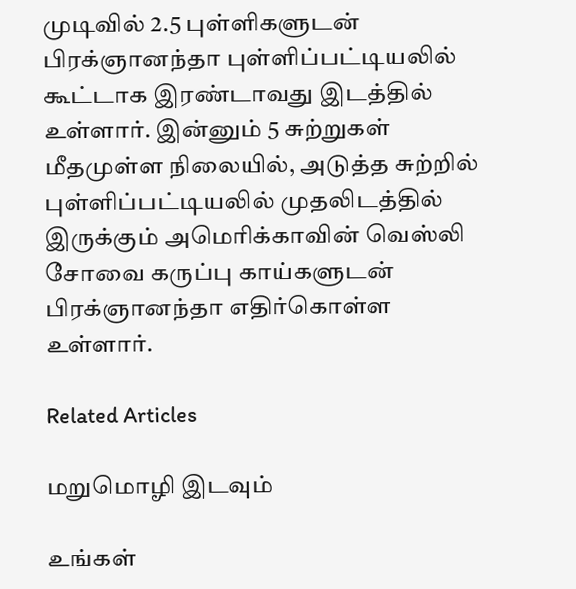முடிவில் 2.5 புள்ளிகளுடன் பிரக்ஞானந்தா புள்ளிப்பட்டியலில் கூட்டாக இரண்டாவது இடத்தில் உள்ளார். இன்னும் 5 சுற்றுகள் மீதமுள்ள நிலையில், அடுத்த சுற்றில் புள்ளிப்பட்டியலில் முதலிடத்தில் இருக்கும் அமெரிக்காவின் வெஸ்லி சோவை கருப்பு காய்களுடன் பிரக்ஞானந்தா எதிர்கொள்ள உள்ளார்.

Related Articles

மறுமொழி இடவும்

உங்கள்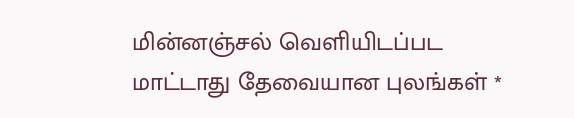மின்னஞ்சல் வெளியிடப்பட மாட்டாது தேவையான புலங்கள் *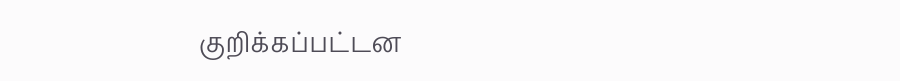குறிக்கப்பட்டன